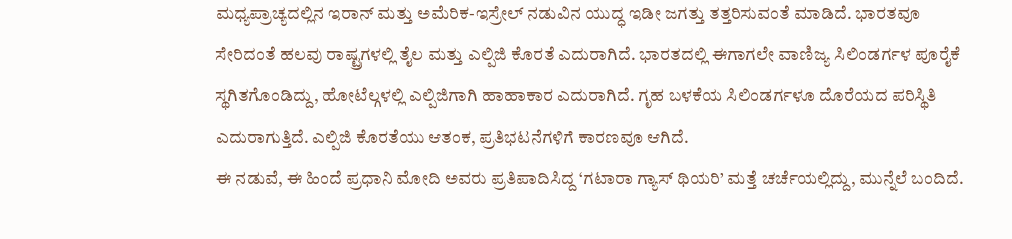ಮಧ್ಯಪ್ರಾಚ್ಯದಲ್ಲಿನ ಇರಾನ್ ಮತ್ತು ಅಮೆರಿಕ-ಇಸ್ರೇಲ್ ನಡುವಿನ ಯುದ್ಧ ಇಡೀ ಜಗತ್ತು ತತ್ತರಿಸುವಂತೆ ಮಾಡಿದೆ. ಭಾರತವೂ ಸೇರಿದಂತೆ ಹಲವು ರಾಷ್ಟ್ರಗಳಲ್ಲಿ ತೈಲ ಮತ್ತು ಎಲ್ಪಿಜಿ ಕೊರತೆ ಎದುರಾಗಿದೆ. ಭಾರತದಲ್ಲಿ ಈಗಾಗಲೇ ವಾಣಿಜ್ಯ ಸಿಲಿಂಡರ್ಗಳ ಪೂರೈಕೆ ಸ್ಥಗಿತಗೊಂಡಿದ್ದು, ಹೋಟೆಲ್ಗಳಲ್ಲಿ ಎಲ್ಪಿಜಿಗಾಗಿ ಹಾಹಾಕಾರ ಎದುರಾಗಿದೆ. ಗೃಹ ಬಳಕೆಯ ಸಿಲಿಂಡರ್ಗಳೂ ದೊರೆಯದ ಪರಿಸ್ಥಿತಿ ಎದುರಾಗುತ್ತಿದೆ. ಎಲ್ಪಿಜಿ ಕೊರತೆಯು ಆತಂಕ, ಪ್ರತಿಭಟನೆಗಳಿಗೆ ಕಾರಣವೂ ಆಗಿದೆ.
ಈ ನಡುವೆ, ಈ ಹಿಂದೆ ಪ್ರಧಾನಿ ಮೋದಿ ಅವರು ಪ್ರತಿಪಾದಿಸಿದ್ದ ‘ಗಟಾರಾ ಗ್ಯಾಸ್ ಥಿಯರಿ’ ಮತ್ತೆ ಚರ್ಚೆಯಲ್ಲಿದ್ದು, ಮುನ್ನೆಲೆ ಬಂದಿದೆ.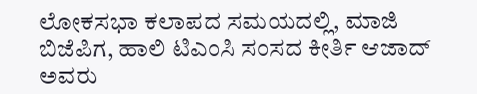ಲೋಕಸಭಾ ಕಲಾಪದ ಸಮಯದಲ್ಲಿ, ಮಾಜಿ ಬಿಜೆಪಿಗ, ಹಾಲಿ ಟಿಎಂಸಿ ಸಂಸದ ಕೀರ್ತಿ ಆಜಾದ್ ಅವರು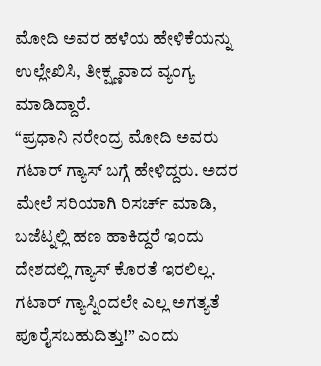ಮೋದಿ ಅವರ ಹಳೆಯ ಹೇಳಿಕೆಯನ್ನು ಉಲ್ಲೇಖಿಸಿ, ತೀಕ್ಷ್ಣವಾದ ವ್ಯಂಗ್ಯ ಮಾಡಿದ್ದಾರೆ.
“ಪ್ರಧಾನಿ ನರೇಂದ್ರ ಮೋದಿ ಅವರು ಗಟಾರ್ ಗ್ಯಾಸ್ ಬಗ್ಗೆ ಹೇಳಿದ್ದರು. ಅದರ ಮೇಲೆ ಸರಿಯಾಗಿ ರಿಸರ್ಚ್ ಮಾಡಿ, ಬಜೆಟ್ನಲ್ಲಿ ಹಣ ಹಾಕಿದ್ದರೆ ಇಂದು ದೇಶದಲ್ಲಿ ಗ್ಯಾಸ್ ಕೊರತೆ ಇರಲಿಲ್ಲ. ಗಟಾರ್ ಗ್ಯಾಸ್ನಿಂದಲೇ ಎಲ್ಲ ಅಗತ್ಯತೆ ಪೂರೈಸಬಹುದಿತ್ತು!” ಎಂದು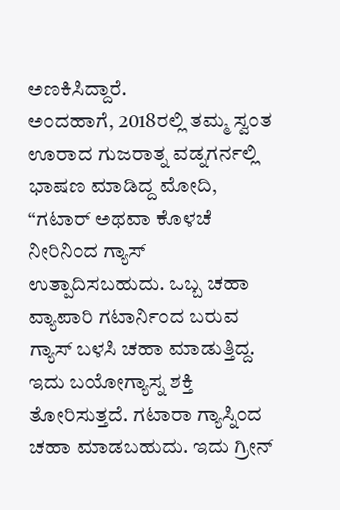ಅಣಕಿಸಿದ್ದಾರೆ.
ಅಂದಹಾಗೆ, 2018ರಲ್ಲಿ ತಮ್ಮ ಸ್ವಂತ ಊರಾದ ಗುಜರಾತ್ನ ವಡ್ನಗರ್ನಲ್ಲಿ ಭಾಷಣ ಮಾಡಿದ್ದ ಮೋದಿ, “ಗಟಾರ್ ಅಥವಾ ಕೊಳಚೆ ನೀರಿನಿಂದ ಗ್ಯಾಸ್ ಉತ್ಪಾದಿಸಬಹುದು. ಒಬ್ಬ ಚಹಾ ವ್ಯಾಪಾರಿ ಗಟಾರ್ನಿಂದ ಬರುವ ಗ್ಯಾಸ್ ಬಳಸಿ ಚಹಾ ಮಾಡುತ್ತಿದ್ದ. ಇದು ಬಯೋಗ್ಯಾಸ್ನ ಶಕ್ತಿ ತೋರಿಸುತ್ತದೆ. ಗಟಾರಾ ಗ್ಯಾಸ್ನಿಂದ ಚಹಾ ಮಾಡಬಹುದು. ಇದು ಗ್ರೀನ್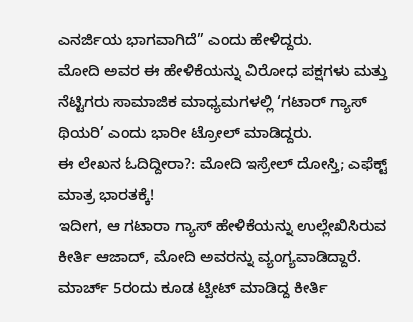ಎನರ್ಜಿಯ ಭಾಗವಾಗಿದೆ” ಎಂದು ಹೇಳಿದ್ದರು.
ಮೋದಿ ಅವರ ಈ ಹೇಳಿಕೆಯನ್ನು ವಿರೋಧ ಪಕ್ಷಗಳು ಮತ್ತು ನೆಟ್ಟಿಗರು ಸಾಮಾಜಿಕ ಮಾಧ್ಯಮಗಳಲ್ಲಿ ‘ಗಟಾರ್ ಗ್ಯಾಸ್ ಥಿಯರಿ’ ಎಂದು ಭಾರೀ ಟ್ರೋಲ್ ಮಾಡಿದ್ದರು.
ಈ ಲೇಖನ ಓದಿದ್ದೀರಾ?: ಮೋದಿ ಇಸ್ರೇಲ್ ದೋಸ್ತಿ; ಎಫೆಕ್ಟ್ ಮಾತ್ರ ಭಾರತಕ್ಕೆ!
ಇದೀಗ, ಆ ಗಟಾರಾ ಗ್ಯಾಸ್ ಹೇಳಿಕೆಯನ್ನು ಉಲ್ಲೇಖಿಸಿರುವ ಕೀರ್ತಿ ಆಜಾದ್, ಮೋದಿ ಅವರನ್ನು ವ್ಯಂಗ್ಯವಾಡಿದ್ದಾರೆ. ಮಾರ್ಚ್ 5ರಂದು ಕೂಡ ಟ್ವೀಟ್ ಮಾಡಿದ್ದ ಕೀರ್ತಿ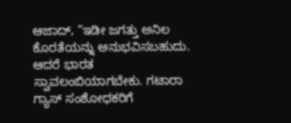ಆಜಾದ್, “ಇಡೀ ಜಗತ್ತು ಅನಿಲ ಕೊರತೆಯನ್ನು ಅನುಭವಿಸಬಹುದು. ಆದರೆ ಭಾರತ ಸ್ವಾವಲಂಬಿಯಾಗಬೇಕು. ಗಟಾರಾ ಗ್ಯಾಸ್ ಸಂಶೋಧಕರಿಗೆ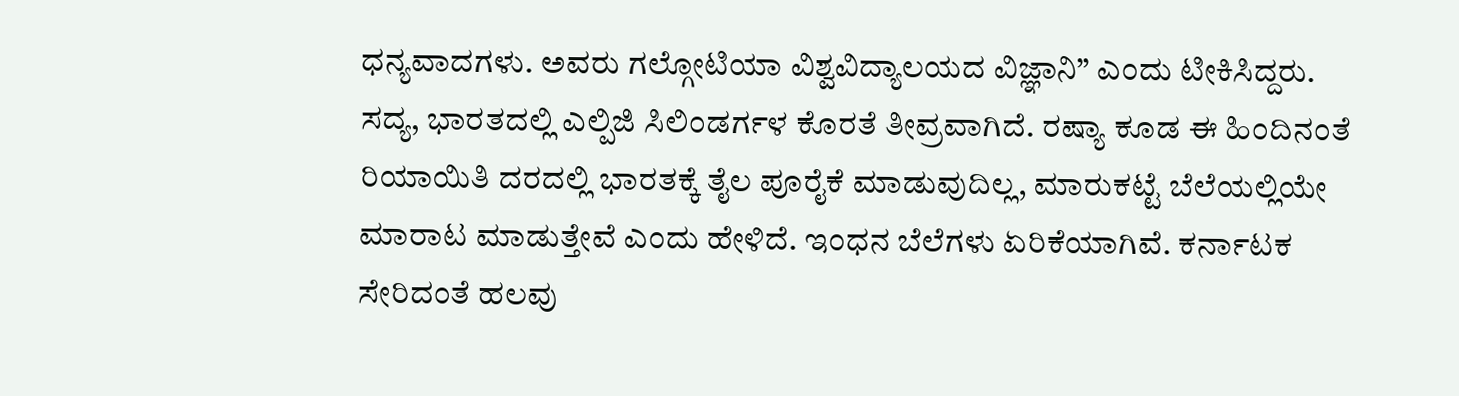ಧನ್ಯವಾದಗಳು. ಅವರು ಗಲ್ಗೋಟಿಯಾ ವಿಶ್ವವಿದ್ಯಾಲಯದ ವಿಜ್ಞಾನಿ” ಎಂದು ಟೀಕಿಸಿದ್ದರು.
ಸದ್ಯ, ಭಾರತದಲ್ಲಿ ಎಲ್ಪಿಜಿ ಸಿಲಿಂಡರ್ಗಳ ಕೊರತೆ ತೀವ್ರವಾಗಿದೆ. ರಷ್ಯಾ ಕೂಡ ಈ ಹಿಂದಿನಂತೆ ರಿಯಾಯಿತಿ ದರದಲ್ಲಿ ಭಾರತಕ್ಕೆ ತೈಲ ಪೂರೈಕೆ ಮಾಡುವುದಿಲ್ಲ, ಮಾರುಕಟ್ಟೆ ಬೆಲೆಯಲ್ಲಿಯೇ ಮಾರಾಟ ಮಾಡುತ್ತೇವೆ ಎಂದು ಹೇಳಿದೆ. ಇಂಧನ ಬೆಲೆಗಳು ಏರಿಕೆಯಾಗಿವೆ. ಕರ್ನಾಟಕ ಸೇರಿದಂತೆ ಹಲವು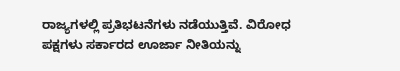ರಾಜ್ಯಗಳಲ್ಲಿ ಪ್ರತಿಭಟನೆಗಳು ನಡೆಯುತ್ತಿವೆ. ವಿರೋಧ ಪಕ್ಷಗಳು ಸರ್ಕಾರದ ಊರ್ಜಾ ನೀತಿಯನ್ನು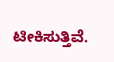ಟೀಕಿಸುತ್ತಿವೆ.